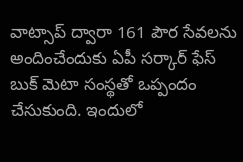వాట్సాప్ ద్వారా 161 పౌర సేవలను అందించేందుకు ఏపీ సర్కార్ ఫేస్ బుక్ మెటా సంస్థతో ఒప్పందం చేసుకుంది. ఇందులో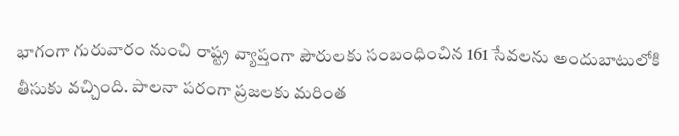భాగంగా గురువారం నుంచి రాష్ట్ర వ్యాప్తంగా పౌరులకు సంబంధించిన 161 సేవలను అందుబాటులోకి తీసుకు వచ్చింది. పాలనా పరంగా ప్రజలకు మరింత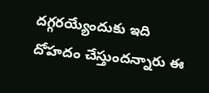దగ్గరయ్యేందుకు ఇది దోహదం చేస్తుందన్నారు ఈ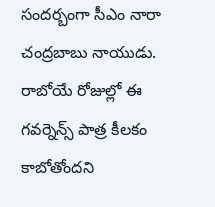సందర్బంగా సీఎం నారా చంద్రబాబు నాయుడు. రాబోయే రోజుల్లో ఈ గవర్నెన్స్ పాత్ర కీలకం కాబోతోందని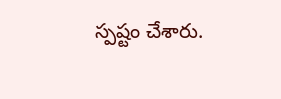స్పష్టం చేశారు.